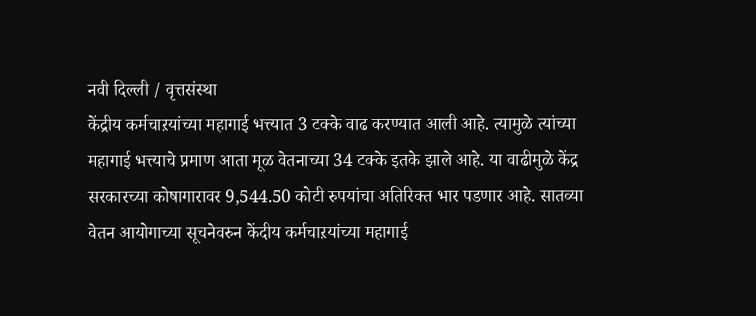नवी दिल्ली / वृत्तसंस्था
केंद्रीय कर्मचाऱयांच्या महागाई भत्त्यात 3 टक्के वाढ करण्यात आली आहे. त्यामुळे त्यांच्या महागाई भत्त्याचे प्रमाण आता मूळ वेतनाच्या 34 टक्के इतके झाले आहे. या वाढीमुळे केंद्र सरकारच्या कोषागारावर 9,544.50 कोटी रुपयांचा अतिरिक्त भार पडणार आहे. सातव्या वेतन आयोगाच्या सूचनेवरुन केंदीय कर्मचाऱयांच्या महागाई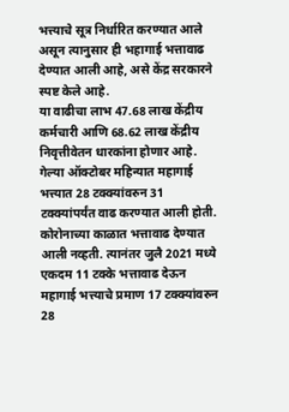भत्त्याचे सूत्र निर्धारित करण्यात आले असून त्यानुसार ही भहागाई भत्तावाढ देण्यात आली आहे, असे केंद्र सरकारने स्पष्ट केले आहे.
या वाढीचा लाभ 47.68 लाख केंद्रीय कर्मचारी आणि 68.62 लाख केंद्रीय निवृत्तीवेतन धारकांना होणार आहे. गेल्या ऑक्टोबर महिन्यात महागाई भत्त्यात 28 टक्क्यांवरुन 31 टक्क्यांपर्यंत वाढ करण्यात आली होती. कोरोनाच्या काळात भत्तावाढ देण्यात आली नव्हती. त्यानंतर जुलै 2021 मध्ये एकदम 11 टक्के भत्तावाढ देऊन महागाई भत्त्याचे प्रमाण 17 टक्क्यांवरुन 28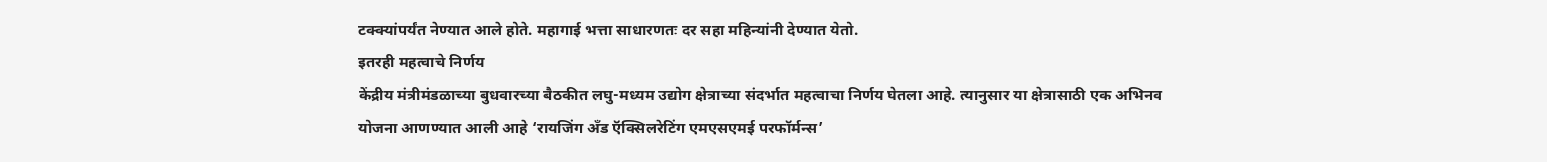टक्क्यांपर्यंत नेण्यात आले होते. महागाई भत्ता साधारणतः दर सहा महिन्यांनी देण्यात येतो.
इतरही महत्वाचे निर्णय
केंद्रीय मंत्रीमंडळाच्या बुधवारच्या बैठकीत लघु-मध्यम उद्योग क्षेत्राच्या संदर्भात महत्वाचा निर्णय घेतला आहे. त्यानुसार या क्षेत्रासाठी एक अभिनव योजना आणण्यात आली आहे ‘रायजिंग अँड ऍक्सिलरेटिंग एमएसएमई परफॉर्मन्स’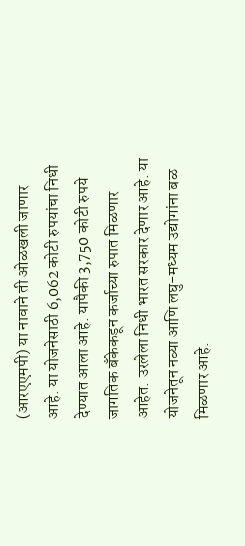(आरएएमपी) या नावाने ती ओळखली जाणार आहे. या योजनेसाठी 6,062 कोटी रुपयांचा निधी देण्यात आला आहे. यापैकी 3,750 कोटी रुपये जागतिक बँकेकडून कर्जाच्या रुपात मिळणार आहेत. उरलेला निधी भारत सरकार देणार आहे. या योजनेतून नव्या आणि लघु-मध्यम उद्योगांना बळ मिळणार आहे.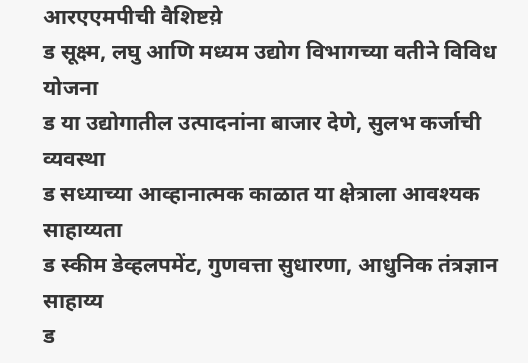आरएएमपीची वैशिष्टय़े
ड सूक्ष्म, लघु आणि मध्यम उद्योग विभागच्या वतीने विविध योजना
ड या उद्योगातील उत्पादनांना बाजार देणे, सुलभ कर्जाची व्यवस्था
ड सध्याच्या आव्हानात्मक काळात या क्षेत्राला आवश्यक साहाय्यता
ड स्कीम डेव्हलपमेंट, गुणवत्ता सुधारणा, आधुनिक तंत्रज्ञान साहाय्य
ड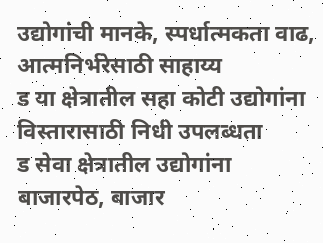उद्योगांची मानके, स्पर्धात्मकता वाढ, आत्मनिर्भरेसाठी साहाय्य
ड या क्षेत्रातील सहा कोटी उद्योगांना विस्तारासाठी निधी उपलब्धता
ड सेवा क्षेत्रातील उद्योगांना बाजारपेठ, बाजार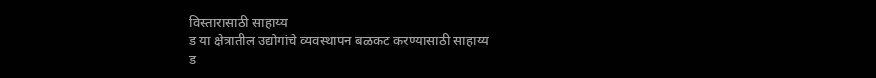विस्तारासाठी साहाय्य
ड या क्षेत्रातील उद्योगांचे व्यवस्थापन बळकट करण्यासाठी साहाय्य
ड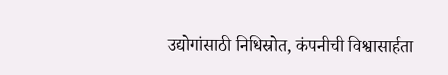उद्योगांसाठी निधिस्रोत, कंपनीची विश्वासार्हता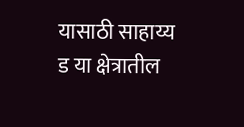यासाठी साहाय्य
ड या क्षेत्रातील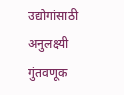उद्योगांसाठी अनुलक्ष्यी गुंतवणूक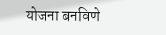योजना बनविणे